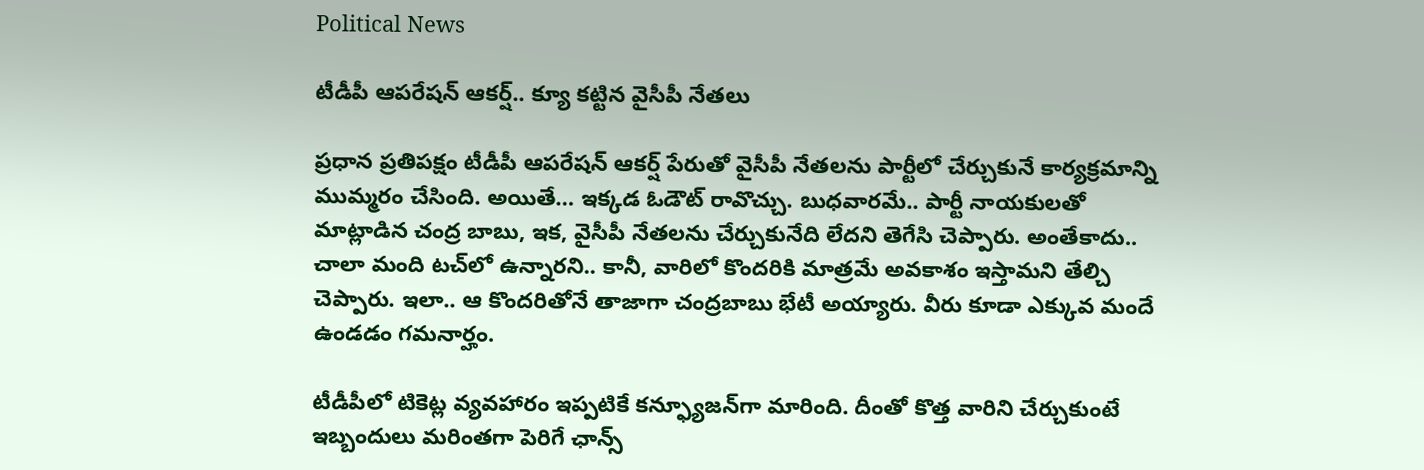Political News

టీడీపీ ఆప‌రేష‌న్ ఆక‌ర్ష్‌.. క్యూ క‌ట్టిన వైసీపీ నేత‌లు

ప్ర‌ధాన ప్ర‌తిప‌క్షం టీడీపీ ఆప‌రేష‌న్ ఆక‌ర్ష్ పేరుతో వైసీపీ నేత‌ల‌ను పార్టీలో చేర్చుకునే కార్య‌క్ర‌మాన్ని ముమ్మ‌రం చేసింది. అయితే… ఇక్క‌డ ఓడౌట్ రావొచ్చు. బుధ‌వారమే.. పార్టీ నాయ‌కుల‌తో మాట్లాడిన చంద్ర బాబు, ఇక‌, వైసీపీ నేత‌ల‌ను చేర్చుకునేది లేద‌ని తెగేసి చెప్పారు. అంతేకాదు.. చాలా మంది ట‌చ్‌లో ఉన్నార‌ని.. కానీ, వారిలో కొంద‌రికి మాత్ర‌మే అవ‌కాశం ఇస్తామ‌ని తేల్చి చెప్పారు. ఇలా.. ఆ కొంద‌రితోనే తాజాగా చంద్ర‌బాబు భేటీ అయ్యారు. వీరు కూడా ఎక్కువ మందే ఉండ‌డం గ‌మ‌నార్హం.

టీడీపీలో టికెట్ల వ్య‌వ‌హారం ఇప్ప‌టికే క‌న్ఫ్యూజ‌న్‌గా మారింది. దీంతో కొత్త వారిని చేర్చుకుంటే ఇబ్బందులు మ‌రింత‌గా పెరిగే ఛాన్స్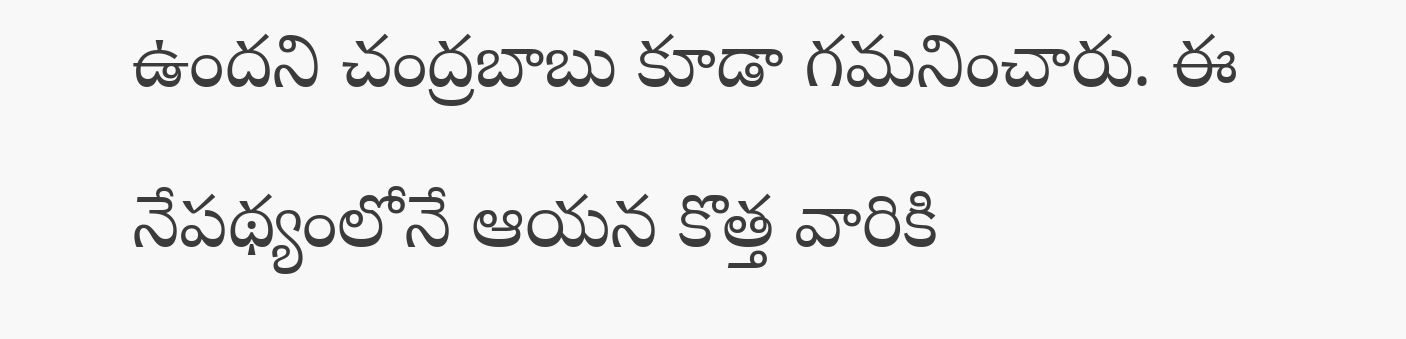ఉంద‌ని చంద్ర‌బాబు కూడా గ‌మ‌నించారు. ఈ నేప‌థ్యంలోనే ఆయ‌న కొత్త వారికి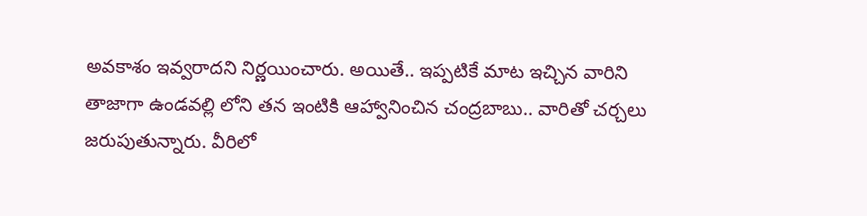అవ‌కాశం ఇవ్వరాద‌ని నిర్ణ‌యించారు. అయితే.. ఇప్ప‌టికే మాట ఇచ్చిన వారిని తాజాగా ఉండ‌వల్లి లోని తన ఇంటికి ఆహ్వానించిన చంద్ర‌బాబు.. వారితో చ‌ర్చ‌లు జ‌రుపుతున్నారు. వీరిలో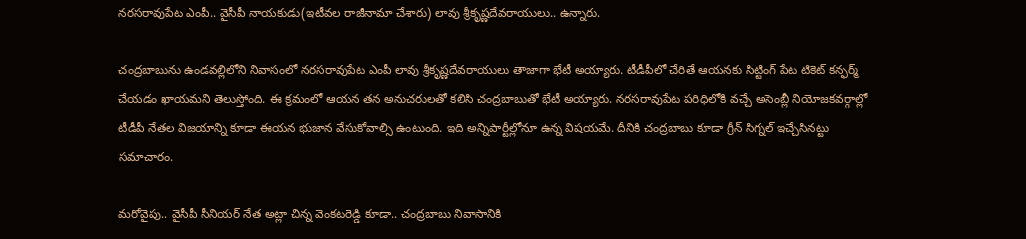న‌ర‌స‌రావుపేట ఎంపీ.. వైసీపీ నాయకుడు(ఇటీవ‌ల రాజీనామా చేశారు) లావు శ్రీకృష్ణ‌దేవ‌రాయులు.. ఉన్నారు.

చంద్రబాబును ఉండవల్లిలోని నివాసంలో నరసరావుపేట ఎంపీ లావు శ్రీకృష్ణదేవరాయులు తాజాగా భేటీ అయ్యారు. టీడీపీలో చేరితే ఆయ‌నకు సిట్టింగ్ పేట టికెట్ క‌న్ఫ‌ర్మ్ చేయ‌డం ఖాయ‌మ‌ని తెలుస్తోంది. ఈ క్ర‌మంలో ఆయ‌న త‌న అనుచ‌రుల‌తో క‌లిసి చంద్ర‌బాబుతో భేటీ అయ్యారు. న‌ర‌స‌రావుపేట ప‌రిధిలోకి వ‌చ్చే అసెంబ్లీ నియోజ‌క‌వ‌ర్గాల్లో టీడీపీ నేత‌ల విజ‌యాన్ని కూడా ఈయ‌న భుజాన వేసుకోవాల్సి ఉంటుంది. ఇది అన్నిపార్టీల్లోనూ ఉన్న విష‌య‌మే. దీనికి చంద్ర‌బాబు కూడా గ్రీన్ సిగ్న‌ల్ ఇచ్చేసిన‌ట్టు స‌మాచారం.

మ‌రోవైపు.. వైసీపీ సీనియర్ నేత అట్లా చిన్న వెంకటరెడ్డి కూడా.. చంద్ర‌బాబు నివాసానికి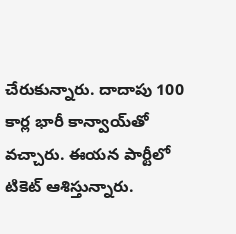చేరుకున్నారు. దాదాపు 100 కార్ల భారీ కాన్వాయ్‌తో వ‌చ్చారు. ఈయ‌న పార్టీలో టికెట్ ఆశిస్తున్నారు.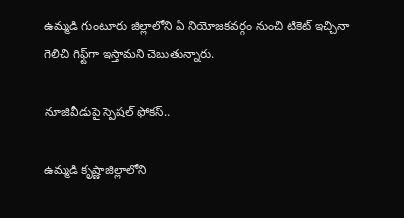ఉమ్మ‌డి గుంటూరు జిల్లాలోని ఏ నియోజ‌క‌వ‌ర్గం నుంచి టికెట్ ఇచ్చినా గెలిచి గిఫ్ట్‌గా ఇస్తామ‌ని చెబుతున్నారు.

నూజివీడుపై స్పెష‌ల్ ఫోక‌స్‌..

ఉమ్మ‌డి కృష్ణాజిల్లాలోని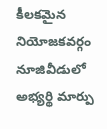కీల‌క‌మైన నియోజ‌క‌వ‌ర్గం నూజివీడులో అభ్య‌ర్థి మార్పు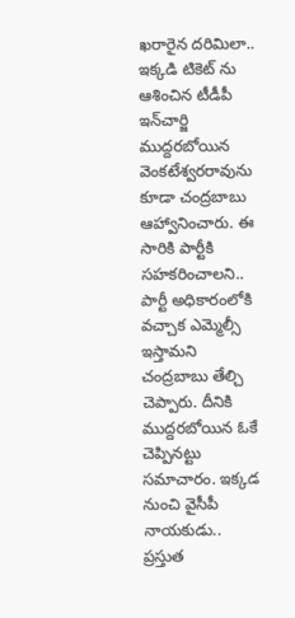ఖ‌రారైన ద‌రిమిలా.. ఇక్క‌డి టికెట్ ను ఆశించిన టీడీపీ ఇన్‌చార్జి ముద్ద‌ర‌బోయిన వెంకటేశ్వరరావును కూడా చంద్ర‌బాబు ఆహ్వానించారు. ఈ సారికి పార్టీకి స‌హ‌క‌రించాల‌ని.. పార్టీ అధికారంలోకి వ‌చ్చాక ఎమ్మెల్సీ ఇస్తామ‌ని చంద్ర‌బాబు తేల్చి చెప్పారు. దీనికి ముద్ద‌ర‌బోయిన ఓకే చెప్పిన‌ట్టు స‌మాచారం. ఇక్క‌డ నుంచి వైసీపీ నాయ‌కుడు.. ప్ర‌స్తుత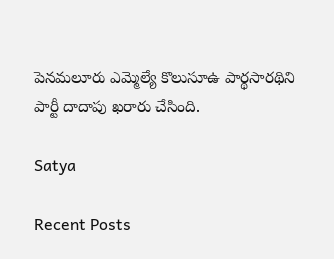పెన‌మ‌లూరు ఎమ్మెల్యే కొలుసూఉ పార్థ‌సార‌థిని పార్టీ దాదాపు ఖ‌రారు చేసింది.

Satya

Recent Posts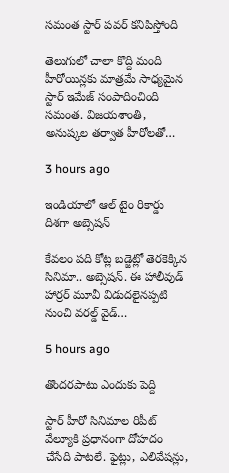స‌మంత స్టార్ ప‌వర్ క‌నిపిస్తోంది

తెలుగులో చాలా కొద్ది మంది హీరోయిన్ల‌కు మాత్ర‌మే సాధ్య‌మైన స్టార్ ఇమేజ్ సంపాదించింది స‌మంత‌. విజ‌య‌శాంతి, అనుష్క‌ల త‌ర్వాత హీరోల‌తో…

3 hours ago

ఇండియాలో ఆల్ టైం రికార్డు దిశ‌గా అబ్సెష‌న్

కేవ‌లం ప‌ది కోట్ల బ‌డ్జెట్లో తెర‌కెక్కిన సినిమా.. అబ్సెష‌న్. ఈ హాలీవుడ్ హార్ర‌ర్ మూవీ విడుద‌లైన‌ప్ప‌టి నుంచి వ‌ర‌ల్డ్ వైడ్…

5 hours ago

తొందరపాటు ఎందుకు పెద్ది

స్టార్ హీరో సినిమాల రిపీట్ వేల్యూకి ప్రధానంగా దోహదం చేసేది పాటలే. ఫైట్లు, ఎలివేషన్లు,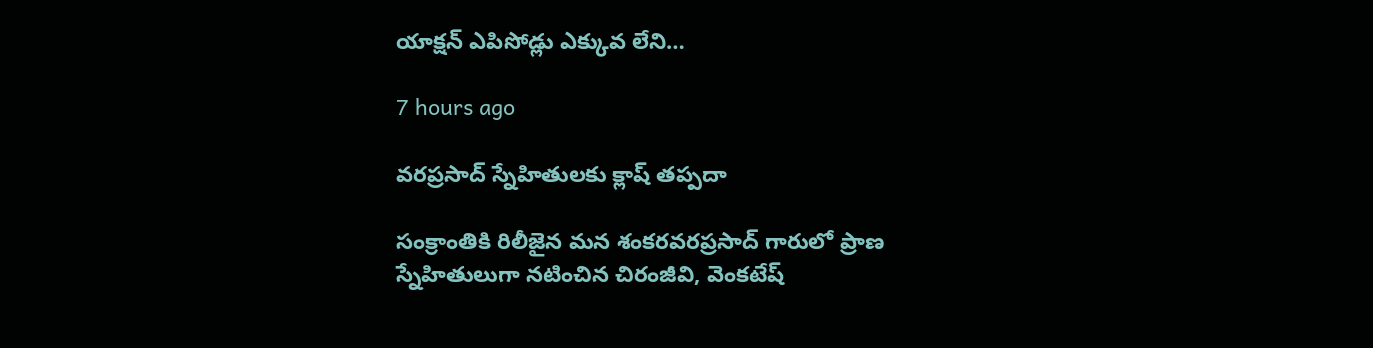యాక్షన్ ఎపిసోడ్లు ఎక్కువ లేని…

7 hours ago

వరప్రసాద్ స్నేహితులకు క్లాష్ తప్పదా

సంక్రాంతికి రిలీజైన మన శంకరవరప్రసాద్ గారులో ప్రాణ స్నేహితులుగా నటించిన చిరంజీవి, వెంకటేష్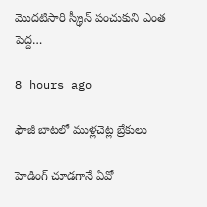మొదటిసారి స్క్రీన్ పంచుకుని ఎంత పెద్ద…

8 hours ago

ఫౌజీ బాటలో ముళ్లచెట్ల బ్రేకులు

హెడింగ్ చూడగానే ఏవో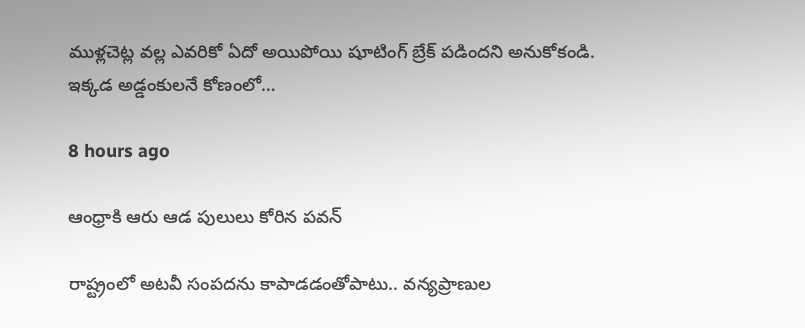ముళ్లచెట్ల వల్ల ఎవరికో ఏదో అయిపోయి షూటింగ్ బ్రేక్ పడిందని అనుకోకండి. ఇక్కడ అడ్డంకులనే కోణంలో…

8 hours ago

ఆంధ్రాకి ఆరు ఆడ పులులు కోరిన పవన్

రాష్ట్రంలో అట‌వీ సంప‌ద‌ను కాపాడ‌డంతోపాటు.. వన్య‌ప్రాణుల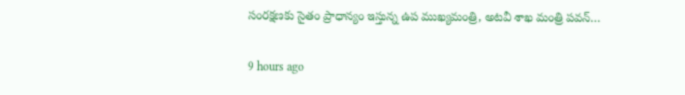సంర‌క్ష‌ణ‌కు సైతం ప్రాధాన్యం ఇస్తున్న ఉప ముఖ్య‌మంత్రి, అట‌వీ శాఖ మంత్రి ప‌వ‌న్…

9 hours ago